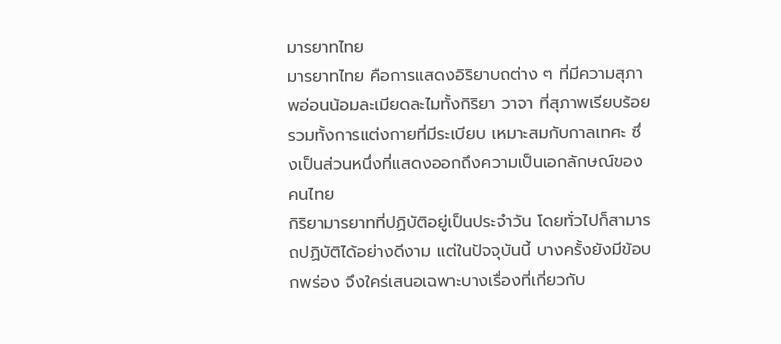มารยาทไทย
มารยาทไทย คือการแสดงอิริยาบถต่าง ๆ ที่มีความสุภาพอ่อนน้อมละเมียดละไมทั้งกิริยา วาจา ที่สุภาพเรียบร้อย รวมทั้งการแต่งกายที่มีระเบียบ เหมาะสมกับกาลเทศะ ซึ่งเป็นส่วนหนึ่งที่แสดงออกถึงความเป็นเอกลักษณ์ของคนไทย
กิริยามารยาทที่ปฏิบัติอยู่เป็นประจำวัน โดยทั่วไปก็สามารถปฏิบัติได้อย่างดีงาม แต่ในปัจจุบันนี้ บางครั้งยังมีข้อบกพร่อง จึงใคร่เสนอเฉพาะบางเรื่องที่เกี่ยวกับ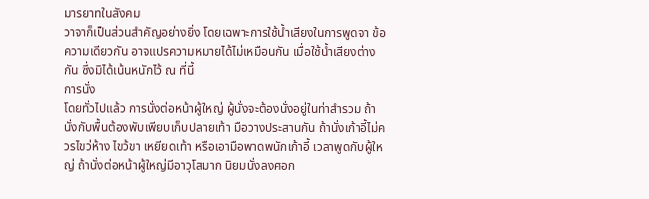มารยาทในสังคม
วาจาก็เป็นส่วนสำคัญอย่างยิ่ง โดยเฉพาะการใช้น้ำเสียงในการพูดจา ข้อความเดียวกัน อาจแปรความหมายได้ไม่เหมือนกัน เมื่อใช้น้ำเสียงต่างกัน ซึ่งมิได้เน้นหนักไว้ ณ ที่นี้
การนั่ง
โดยทั่วไปแล้ว การนั่งต่อหน้าผู้ใหญ่ ผู้นั่งจะต้องนั่งอยู่ในท่าสำรวม ถ้านั่งกับพื้นต้องพับเพียบเก็บปลายเท้า มือวางประสานกัน ถ้านั่งเก้าอี้ไม่ควรไขว่ห้าง ไขว้ขา เหยียดเท้า หรือเอามือพาดพนักเก้าอี้ เวลาพูดกับผู้ใหญ่ ถ้านั่งต่อหน้าผู้ใหญ่มีอาวุโสมาก นิยมนั่งลงศอก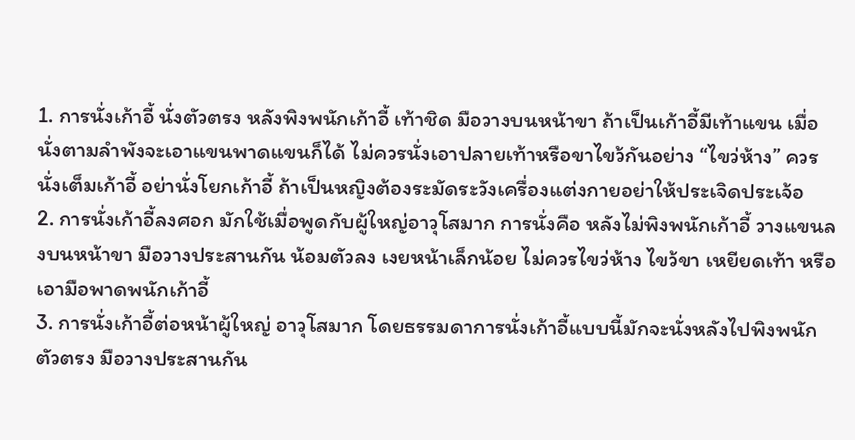1. การนั่งเก้าอี้ นั่งตัวตรง หลังพิงพนักเก้าอี้ เท้าชิด มือวางบนหน้าขา ถ้าเป็นเก้าอี้มีเท้าแขน เมื่อนั่งตามลำพังจะเอาแขนพาดแขนก็ได้ ไม่ควรนั่งเอาปลายเท้าหรือขาไขว้กันอย่าง “ไขว่ห้าง” ควรนั่งเต็มเก้าอี้ อย่านั่งโยกเก้าอี้ ถ้าเป็นหญิงต้องระมัดระวังเครื่องแต่งกายอย่าให้ประเจิดประเจ้อ
2. การนั่งเก้าอี้ลงศอก มักใช้เมื่อพูดกับผู้ใหญ่อาวุโสมาก การนั่งคือ หลังไม่พิงพนักเก้าอี้ วางแขนลงบนหน้าขา มือวางประสานกัน น้อมตัวลง เงยหน้าเล็กน้อย ไม่ควรไขว่ห้าง ไขว้ขา เหยียดเท้า หรือเอามือพาดพนักเก้าอี้
3. การนั่งเก้าอี้ต่อหน้าผู้ใหญ่ อาวุโสมาก โดยธรรมดาการนั่งเก้าอี้แบบนี้มักจะนั่งหลังไปพิงพนัก ตัวตรง มือวางประสานกัน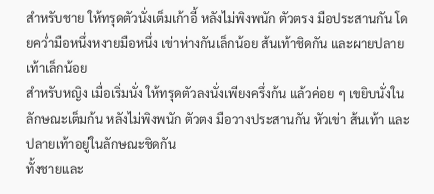สำหรับชาย ให้ทรุดตัวนั่งเต็มเก้าอี้ หลังไม่พิงพนัก ตัวตรง มือประสานกัน โดยคว่ำมือหนึ่งหงายมือหนึ่ง เข่าห่างกันเล็กน้อย ส้นเท้าชิดกัน และผายปลายเท้าเล็กน้อย
สำหรับหญิง เมื่อเริ่มนั่ง ให้ทรุดตัวลงนั่งเพียงครึ่งก้น แล้วค่อย ๆ เขยิบนั่งในลักษณะเต็มก้น หลังไม่พิงพนัก ตัวตง มือวางประสานกัน หัวเข่า ส้นเท้า และปลายเท้าอยู่ในลักษณะชิดกัน
ทั้งชายและ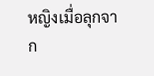หญิงเมื่อลุกจาก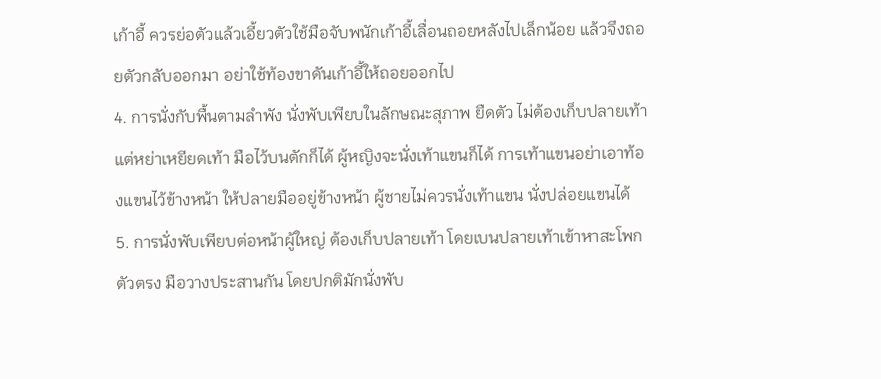เก้าอี้ ควรย่อตัวแล้วเอี้ยวตัวใช้มือจับพนักเก้าอี้เลื่อนถอยหลังไปเล็กน้อย แล้วจึงถอยตัวกลับออกมา อย่าใช้ท้องขาดันเก้าอี้ให้ถอยออกไป
4. การนั่งกับพื้นตามลำพัง นั่งพับเพียบในลักษณะสุภาพ ยืดตัว ไม่ต้องเก็บปลายเท้า แต่หย่าเหยียดเท้า มือไว้บนตักก็ได้ ผู้หญิงจะนั่งเท้าแขนก็ได้ การเท้าแขนอย่าเอาท้องแขนไว้ข้างหน้า ให้ปลายมืออยู่ข้างหน้า ผู้ชายไม่ควรนั่งเท้าแขน นั่งปล่อยแขนได้
5. การนั่งพับเพียบต่อหน้าผู้ใหญ่ ต้องเก็บปลายเท้า โดยเบนปลายเท้าเข้าหาสะโพก ตัวตรง มือวางประสานกัน โดยปกติมักนั่งพับ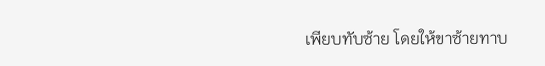เพียบทับซ้าย โดยให้ขาซ้ายทาบ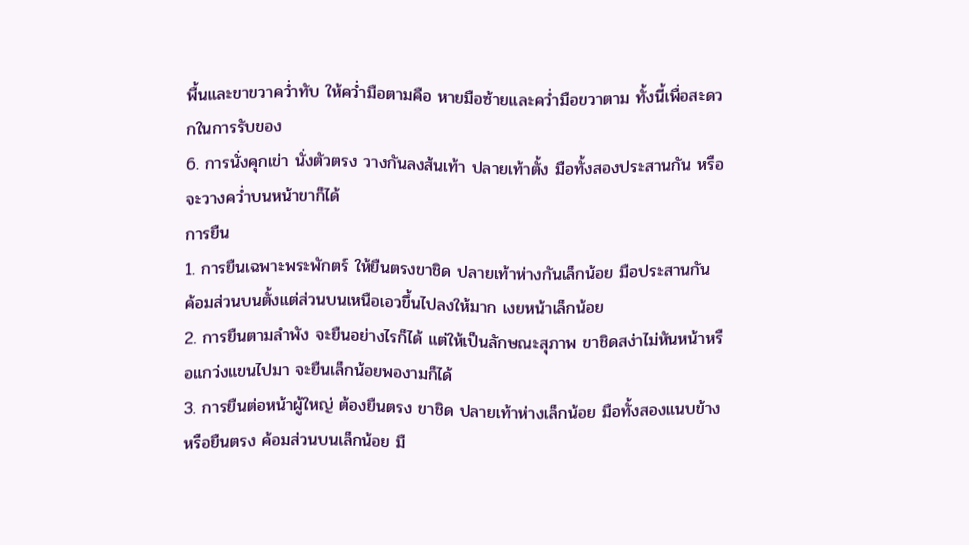พื้นและขาขวาคว่ำทับ ให้คว่ำมือตามคือ หายมือซ้ายและคว่ำมือขวาตาม ทั้งนี้เพื่อสะดวกในการรับของ
6. การนั่งคุกเข่า นั่งตัวตรง วางกันลงส้นเท้า ปลายเท้าตั้ง มือทั้งสองประสานกัน หรือจะวางคว่ำบนหน้าขาก็ได้
การยืน
1. การยืนเฉพาะพระพักตร์ ให้ยืนตรงขาชิด ปลายเท้าห่างกันเล็กน้อย มือประสานกัน ค้อมส่วนบนตั้งแต่ส่วนบนเหนือเอวขึ้นไปลงให้มาก เงยหน้าเล็กน้อย
2. การยืนตามลำพัง จะยืนอย่างไรก็ได้ แต่ให้เป็นลักษณะสุภาพ ขาชิดสง่าไม่หันหน้าหรือแกว่งแขนไปมา จะยืนเล็กน้อยพองามก็ได้
3. การยืนต่อหน้าผู้ใหญ่ ต้องยืนตรง ขาชิด ปลายเท้าห่างเล็กน้อย มือทั้งสองแนบข้างหรือยืนตรง ค้อมส่วนบนเล็กน้อย มื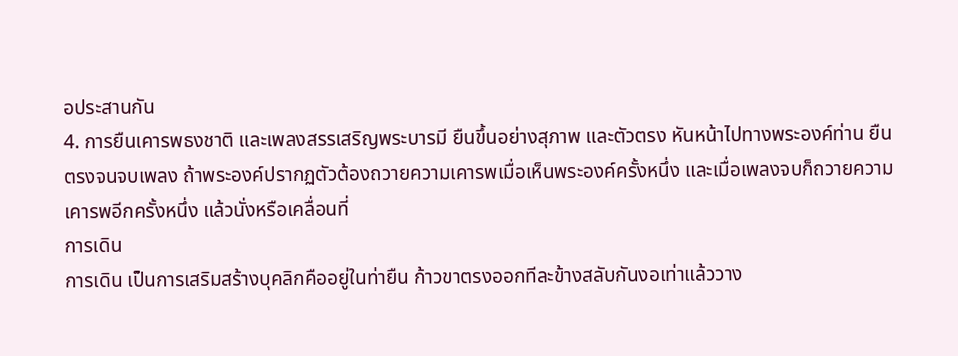อประสานกัน
4. การยืนเคารพธงชาติ และเพลงสรรเสริญพระบารมี ยืนขึ้นอย่างสุภาพ และตัวตรง หันหน้าไปทางพระองค์ท่าน ยืนตรงจนจบเพลง ถ้าพระองค์ปรากฏตัวต้องถวายความเคารพเมื่อเห็นพระองค์ครั้งหนึ่ง และเมื่อเพลงจบก็ถวายความเคารพอีกครั้งหนึ่ง แล้วนั่งหรือเคลื่อนที่
การเดิน
การเดิน เป็นการเสริมสร้างบุคลิกคืออยู่ในท่ายืน ก้าวขาตรงออกทีละข้างสลับกันงอเท่าแล้ววาง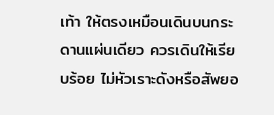เท้า ให้ตรงเหมือนเดินบนกระดานแผ่นเดียว ควรเดินให้เรียบร้อย ไม่หัวเราะดังหรือสัพยอ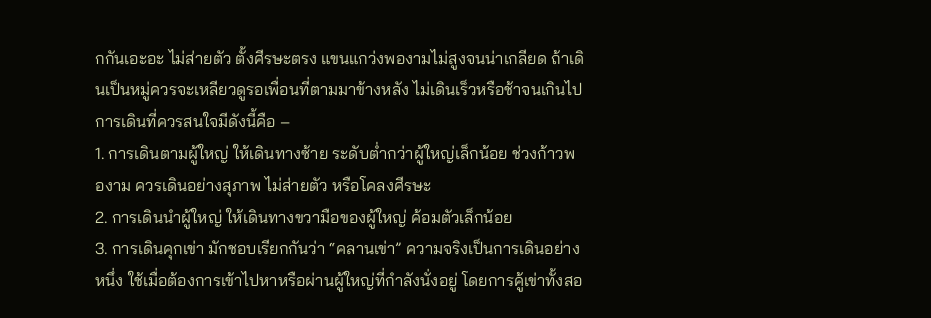กกันเอะอะ ไม่ส่ายตัว ตั้งศีรษะตรง แขนแกว่งพองามไม่สูงจนน่าเกลียด ถ้าเดินเป็นหมู่ควรจะเหลียวดูรอเพื่อนที่ตามมาข้างหลัง ไม่เดินเร็วหรือช้าจนเกินไป การเดินที่ควรสนใจมีดังนี้คือ –
1. การเดินตามผู้ใหญ่ ให้เดินทางซ้าย ระดับต่ำกว่าผู้ใหญ่เล็กน้อย ช่วงก้าวพองาม ควรเดินอย่างสุภาพ ไม่ส่ายตัว หรือโคลงศีรษะ
2. การเดินนำผู้ใหญ่ ให้เดินทางขวามือของผู้ใหญ่ ค้อมตัวเล็กน้อย
3. การเดินคุกเข่า มักชอบเรียกกันว่า “คลานเข่า” ความจริงเป็นการเดินอย่างหนึ่ง ใช้เมื่อต้องการเข้าไปหาหรือผ่านผู้ใหญ่ที่กำลังนั่งอยู่ โดยการคู้เข่าทั้งสอ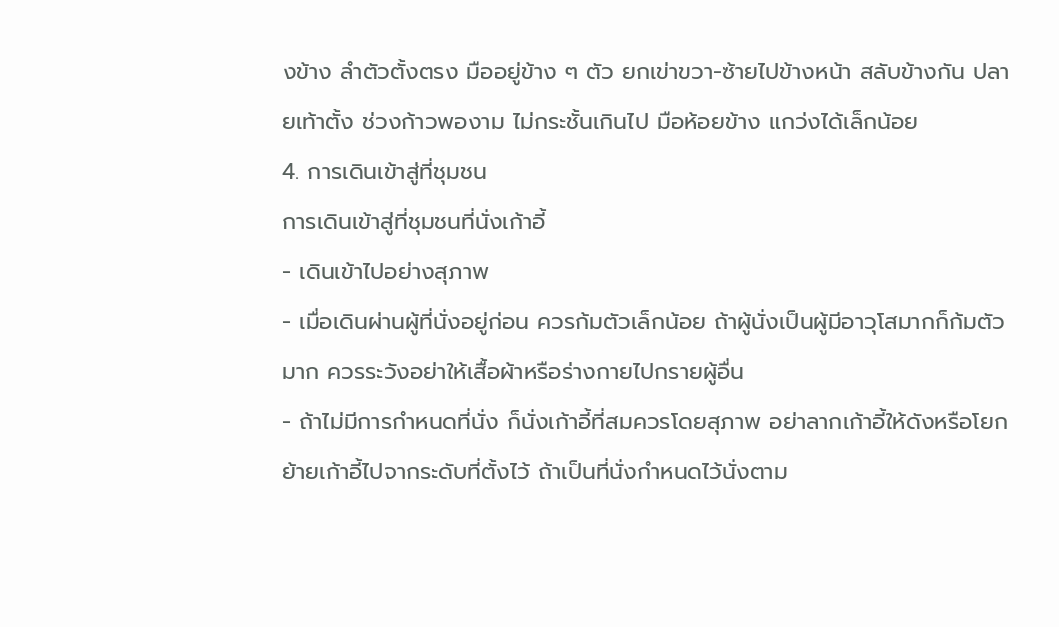งข้าง ลำตัวตั้งตรง มืออยู่ข้าง ๆ ตัว ยกเข่าขวา-ซ้ายไปข้างหน้า สลับข้างกัน ปลายเท้าตั้ง ช่วงก้าวพองาม ไม่กระชั้นเกินไป มือห้อยข้าง แกว่งได้เล็กน้อย
4. การเดินเข้าสู่ที่ชุมชน
การเดินเข้าสู่ที่ชุมชนที่นั่งเก้าอี้
- เดินเข้าไปอย่างสุภาพ
- เมื่อเดินผ่านผู้ที่นั่งอยู่ก่อน ควรก้มตัวเล็กน้อย ถ้าผู้นั่งเป็นผู้มีอาวุโสมากก็ก้มตัวมาก ควรระวังอย่าให้เสื้อผ้าหรือร่างกายไปกรายผู้อื่น
- ถ้าไม่มีการกำหนดที่นั่ง ก็นั่งเก้าอี้ที่สมควรโดยสุภาพ อย่าลากเก้าอี้ให้ดังหรือโยกย้ายเก้าอี้ไปจากระดับที่ตั้งไว้ ถ้าเป็นที่นั่งกำหนดไว้นั่งตาม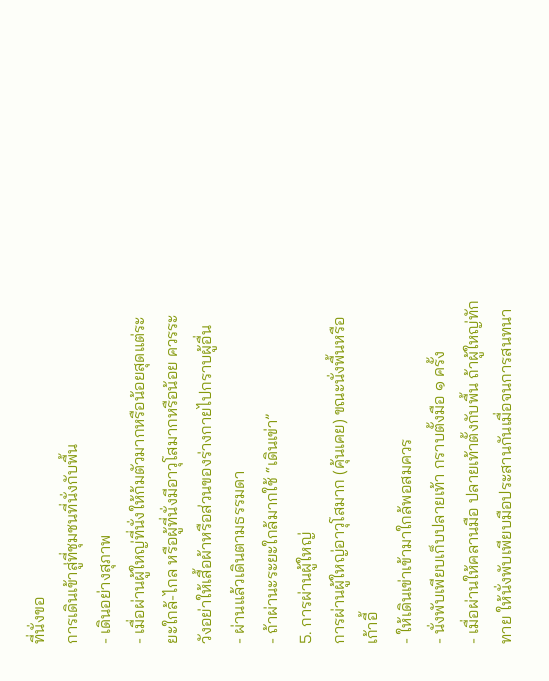ที่นั่งขอ
การเดินเข้าสู่ที่ชุมชนที่นั่งกับพื้น
- เดินอย่างสุภาพ
- เมื่อผ่านผู้ใหญ่ที่นั่งให้ก้มตัวมากหรือน้อยสุดแต่ระยะใกล้-ไกล หรือผู้ที่นั่งมีอาวุโสมากหรือน้อย ควรระวังอย่าให้เสื้อผ้าหรือส่วนของร่างกายไปกราบผู้อื่น
- ผ่านแล้วเดินตามธรรมดา
- ถ้าผ่านะระยะใกล้มากใช้ “เดินเข่า”
5. การผ่านผู้ใหญ่
การผ่านผู้ใหญ่อาวุโสมาก (คุ้นเคย) ขณะนั่งพื้นหรือเก้าอี้
- ให้เดินเข่าเข้ามาใกล้พอสมควร
- นั่งพับเพียบเก็บปลายเท้า กราบตั้งมือ ๑ ครั้ง
- เมื่อผ่านให้คลานมือ ปลายเท้าตั้งกับพื้น ถ้าผู้ใหญ่ทักทาย ให้นั่งพับเพียบมือประสานกันเมื่อจนการสนทนา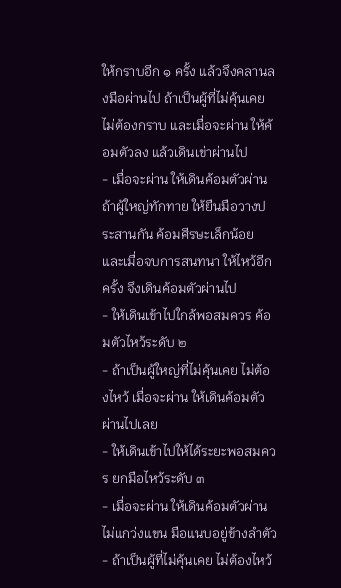ให้กราบอีก ๑ ครั้ง แล้วจึงคลานลงมือผ่านไป ถ้าเป็นผู้ที่ไม่คุ้นเคย ไม่ต้องกราบ และเมื่อจะผ่าน ให้ค้อมตัวลง แล้วเดินเข่าผ่านไป
- เมื่อจะผ่าน ให้เดินค้อมตัวผ่าน ถ้าผู้ใหญ่ทักทาย ให้ยืนมือวางประสานกัน ค้อมศีรษะเล็กน้อย และเมื่อจบการสนทนา ให้ไหว้อีกครั้ง จึงเดินค้อมตัวผ่านไป
- ให้เดินเข้าไปใกล้พอสมควร ค้อมตัวไหว้ระดับ ๒
- ถ้าเป็นผู้ใหญ่ที่ไม่คุ้นเคย ไม่ต้องไหว้ เมื่อจะผ่าน ให้เดินค้อมตัวผ่านไปเลย
- ให้เดินเข้าไปให้ได้ระยะพอสมควร ยกมือไหว้ระดับ ๓
- เมื่อจะผ่าน ให้เดินค้อมตัวผ่าน ไม่แกว่งแขน มือแนบอยู่ข้างลำตัว
- ถ้าเป็นผู้ที่ไม่คุ้นเคย ไม่ต้องไหว้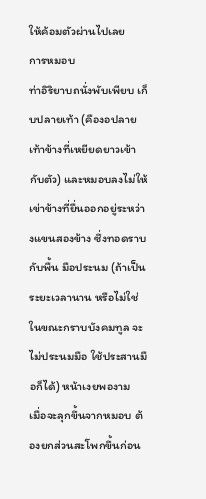ให้ค้อมตัวผ่านไปเลย
การหมอบ
ท่าอิริยาบถนั่งพับเพียบ เก็บปลายเท้า (คืองอปลายเท้าข้างที่เหยียดยาวเข้ากับตัว) และหมอบลงไม่ให้เข่าข้างที่ยื่นออกอยู่ระหว่างแขนสองข้าง ซึ่งทอดราบกับพื้น มือประนม (ถ้าเป็นระยะเวลานาน หรือไม่ใช่ในขณะกราบบังคมทูล จะไม่ประนมมือ ใช้ประสานมือก็ได้) หน้าเงยพองาม
เมื่อจะลุกขึ้นจากหมอบ ต้องยกส่วนสะโพกขึ้นก่อน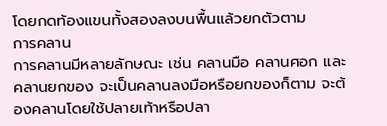โดยกดท้องแขนทั้งสองลงบนพื้นแล้วยกตัวตาม
การคลาน
การคลานมีหลายลักษณะ เช่น คลานมือ คลานศอก และคลานยกของ จะเป็นคลานลงมือหรือยกของก็ตาม จะต้องคลานโดยใช้ปลายเท้าหรือปลา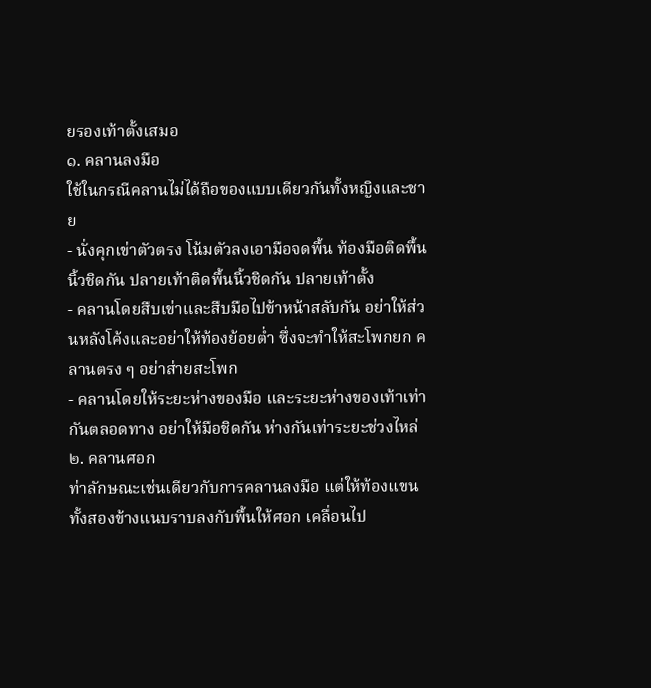ยรองเท้าตั้งเสมอ
๑. คลานลงมือ
ใช้ในกรณีคลานไม่ได้ถือของแบบเดียวกันทั้งหญิงและชาย
- นั่งคุกเข่าตัวตรง โน้มตัวลงเอามือจดพื้น ท้องมือติดพื้นนิ้วชิดกัน ปลายเท้าติดพื้นนิ้วชิดกัน ปลายเท้าตั้ง
- คลานโดยสืบเข่าและสืบมือไปข้าหน้าสลับกัน อย่าให้ส่วนหลังโค้งและอย่าให้ท้องย้อยต่ำ ซึ่งจะทำให้สะโพกยก คลานตรง ๆ อย่าส่ายสะโพก
- คลานโดยให้ระยะห่างของมือ และระยะห่างของเท้าเท่ากันตลอดทาง อย่าให้มือชิดกัน ห่างกันเท่าระยะช่วงไหล่
๒. คลานศอก
ท่าลักษณะเช่นเดียวกับการคลานลงมือ แต่ให้ท้องแขนทั้งสองข้างแนบราบลงกับพื้นให้ศอก เคลื่อนไป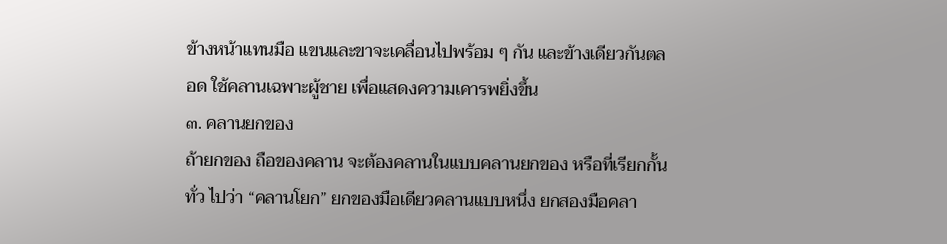ข้างหน้าแทนมือ แขนและขาจะเคลื่อนไปพร้อม ๆ กัน และข้างเดียวกันตลอด ใช้คลานเฉพาะผู้ชาย เพื่อแสดงความเคารพยิ่งขึ้น
๓. คลานยกของ
ถ้ายกของ ถือของคลาน จะต้องคลานในแบบคลานยกของ หรือที่เรียกกั้นทั่ว ไปว่า “คลานโยก” ยกของมือเดียวคลานแบบหนึ่ง ยกสองมือคลา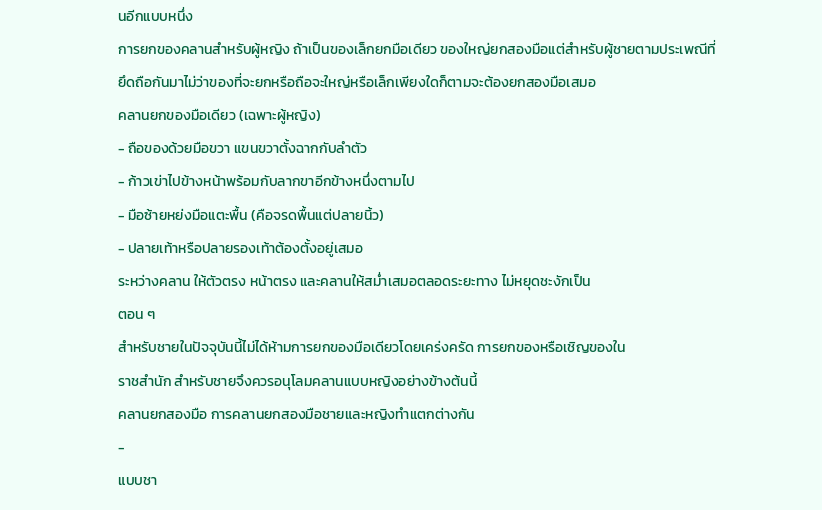นอีกแบบหนึ่ง
การยกของคลานสำหรับผู้หญิง ถ้าเป็นของเล็กยกมือเดียว ของใหญ่ยกสองมือแต่สำหรับผู้ชายตามประเพณีที่ยึดถือกันมาไม่ว่าของที่จะยกหรือถือจะใหญ่หรือเล็กเพียงใดก็ตามจะต้องยกสองมือเสมอ
คลานยกของมือเดียว (เฉพาะผู้หญิง)
- ถือของด้วยมือขวา แขนขวาตั้งฉากกับลำตัว
- ก้าวเข่าไปข้างหน้าพร้อมกับลากขาอีกข้างหนึ่งตามไป
- มือซ้ายหย่งมือแตะพื้น (คือจรดพื้นแต่ปลายนิ้ว)
- ปลายเท้าหรือปลายรองเท้าต้องตั้งอยู่เสมอ
ระหว่างคลาน ให้ตัวตรง หน้าตรง และคลานให้สม่ำเสมอตลอดระยะทาง ไม่หยุดชะงักเป็น
ตอน ๆ
สำหรับชายในปัจจุบันนี้ไม่ได้ห้ามการยกของมือเดียวโดยเคร่งครัด การยกของหรือเชิญของใน
ราชสำนัก สำหรับชายจึงควรอนุโลมคลานแบบหญิงอย่างข้างต้นนี้
คลานยกสองมือ การคลานยกสองมือชายและหญิงทำแตกต่างกัน
-
แบบชา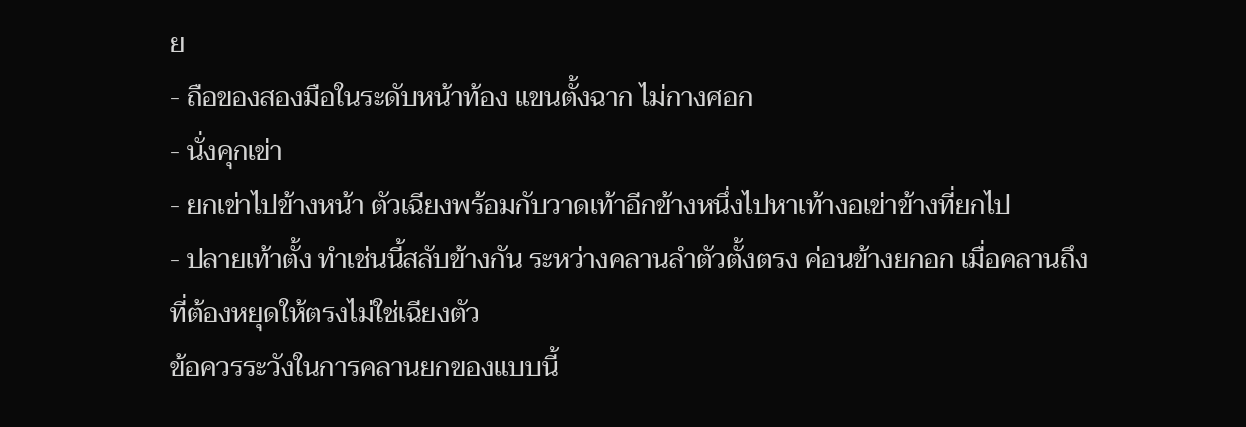ย
- ถือของสองมือในระดับหน้าท้อง แขนตั้งฉาก ไม่กางศอก
- นั่งคุกเข่า
- ยกเข่าไปข้างหน้า ตัวเฉียงพร้อมกับวาดเท้าอีกข้างหนึ่งไปหาเท้างอเข่าข้างที่ยกไป
- ปลายเท้าตั้ง ทำเช่นนี้สลับข้างกัน ระหว่างคลานลำตัวตั้งตรง ค่อนข้างยกอก เมื่อคลานถึงที่ต้องหยุดให้ตรงไม่ใช่เฉียงตัว
ข้อควรระวังในการคลานยกของแบบนี้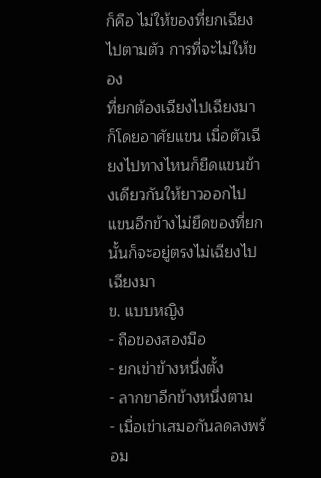ก็คือ ไม่ให้ของที่ยกเฉียงไปตามตัว การที่จะไม่ให้ของ
ที่ยกต้องเฉียงไปเฉียงมา ก็โดยอาศัยแขน เมื่อตัวเฉียงไปทางไหนก็ยืดแขนข้างเดียวกันให้ยาวออกไป แขนอีกข้างไม่ยึดของที่ยกนั้นก็จะอยู่ตรงไม่เฉียงไปเฉียงมา
ข. แบบหญิง
- ถือของสองมือ
- ยกเข่าข้างหนึ่งตั้ง
- ลากขาอีกข้างหนึ่งตาม
- เมื่อเข่าเสมอกันลดลงพร้อม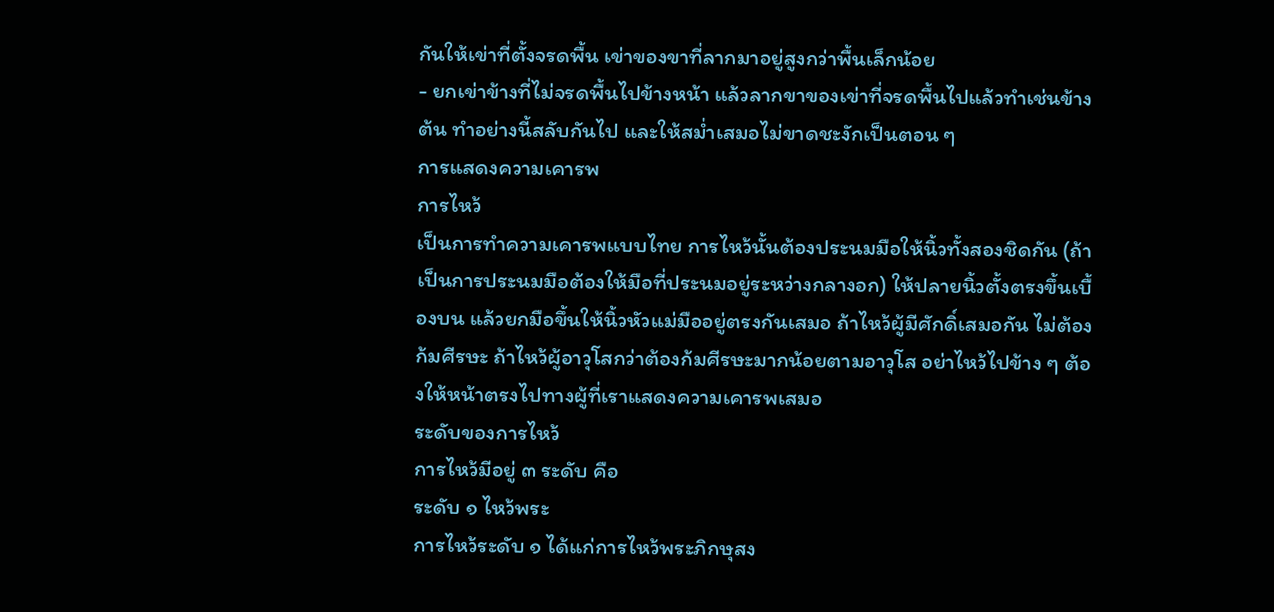กันให้เข่าที่ตั้งจรดพื้น เข่าของขาที่ลากมาอยู่สูงกว่าพื้นเล็กน้อย
- ยกเข่าข้างที่ไม่จรดพื้นไปข้างหน้า แล้วลากขาของเข่าที่จรดพื้นไปแล้วทำเช่นข้างต้น ทำอย่างนี้สลับกันไป และให้สม่ำเสมอไม่ขาดชะงักเป็นตอน ๆ
การแสดงความเคารพ
การไหว้
เป็นการทำความเคารพแบบไทย การไหว้นั้นต้องประนมมือให้นิ้วทั้งสองชิดกัน (ถ้าเป็นการประนมมือต้องให้มือที่ประนมอยู่ระหว่างกลางอก) ให้ปลายนิ้วตั้งตรงขึ้นเบื้องบน แล้วยกมือขึ้นให้นิ้วหัวแม่มืออยู่ตรงกันเสมอ ถ้าไหว้ผู้มีศักดิ์เสมอกัน ไม่ต้องก้มศีรษะ ถ้าไหว้ผู้อาวุโสกว่าต้องก้มศีรษะมากน้อยตามอาวุโส อย่าไหว้ไปข้าง ๆ ต้องให้หน้าตรงไปทางผู้ที่เราแสดงความเคารพเสมอ
ระดับของการไหว้
การไหว้มีอยู่ ๓ ระดับ คือ
ระดับ ๑ ไหว้พระ
การไหว้ระดับ ๑ ได้แก่การไหว้พระภิกษุสง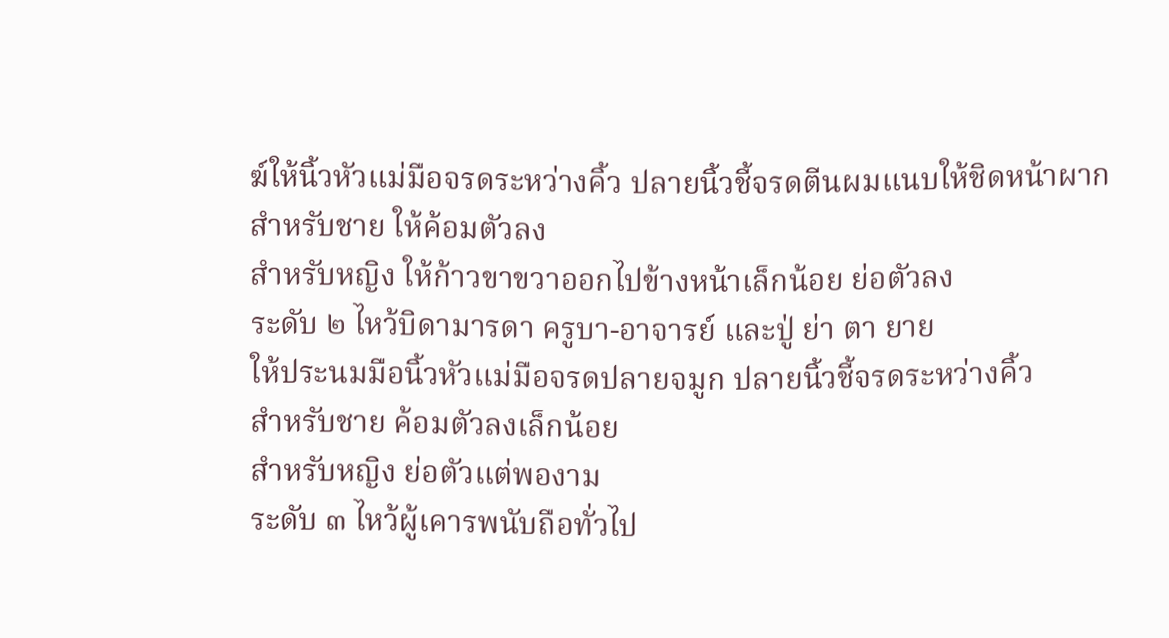ฆ์ให้นิ้วหัวแม่มือจรดระหว่างคิ้ว ปลายนิ้วชี้จรดตีนผมแนบให้ชิดหน้าผาก
สำหรับชาย ให้ค้อมตัวลง
สำหรับหญิง ให้ก้าวขาขวาออกไปข้างหน้าเล็กน้อย ย่อตัวลง
ระดับ ๒ ไหว้บิดามารดา ครูบา-อาจารย์ และปู่ ย่า ตา ยาย
ให้ประนมมือนิ้วหัวแม่มือจรดปลายจมูก ปลายนิ้วชี้จรดระหว่างคิ้ว
สำหรับชาย ค้อมตัวลงเล็กน้อย
สำหรับหญิง ย่อตัวแต่พองาม
ระดับ ๓ ไหว้ผู้เคารพนับถือทั่วไป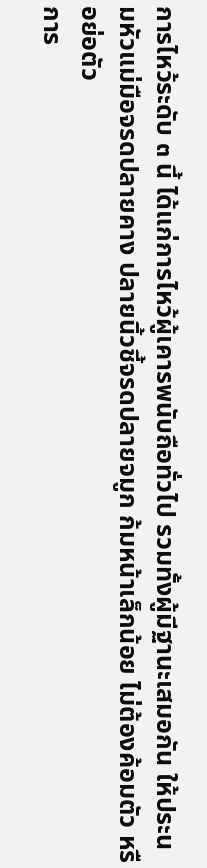การไหว้ระดับ ๓ นี้ ได้แก่การไหว้ผู้เคารพนับถือทั่วไป รวมทั้งผู้มีฐานะเสมอกัน ให้ประนมหัวแม่มือจรดปลายคาง ปลายนิ้วชี้จรดปลายจมูก ก้มหน้าเล็กน้อย ไม่ต้องค้อมตัว หรือย่อตัว
การ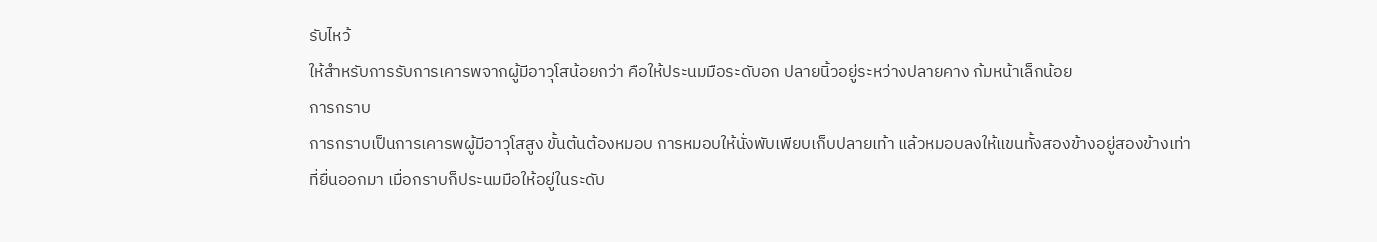รับไหว้
ให้สำหรับการรับการเคารพจากผู้มีอาวุโสน้อยกว่า คือให้ประนมมือระดับอก ปลายนิ้วอยู่ระหว่างปลายคาง ก้มหน้าเล็กน้อย
การกราบ
การกราบเป็นการเคารพผู้มีอาวุโสสูง ขั้นต้นต้องหมอบ การหมอบให้นั่งพับเพียบเก็บปลายเท้า แล้วหมอบลงให้แขนทั้งสองข้างอยู่สองข้างเท่าที่ยื่นออกมา เมื่อกราบก็ประนมมือให้อยู่ในระดับ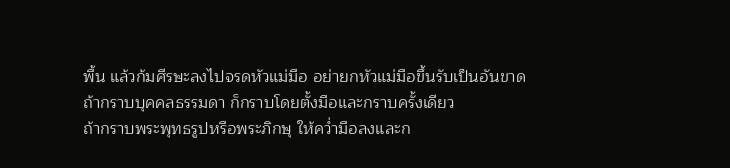พื้น แล้วก้มศีรษะลงไปจรดหัวแม่มือ อย่ายกหัวแม่มือขึ้นรับเป็นอันขาด
ถ้ากราบบุคคลธรรมดา ก็กราบโดยตั้งมือและกราบครั้งเดียว
ถ้ากราบพระพุทธรูปหรือพระภิกษุ ให้คว่ำมือลงและก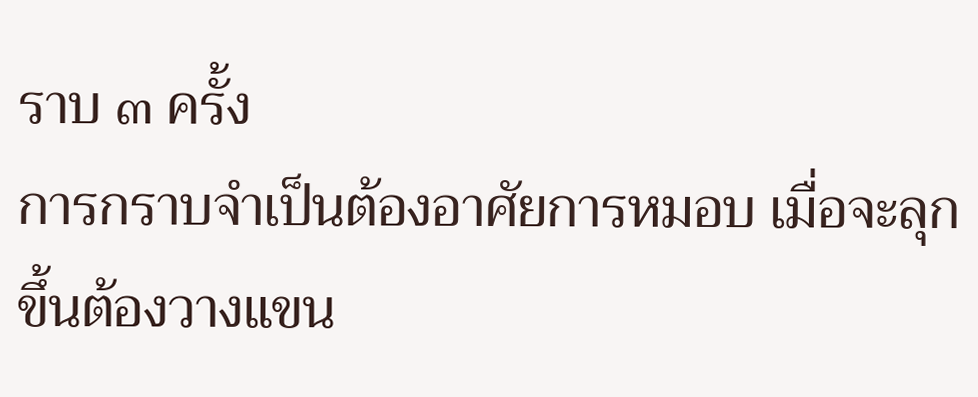ราบ ๓ ครั้ง
การกราบจำเป็นต้องอาศัยการหมอบ เมื่อจะลุกขึ้นต้องวางแขน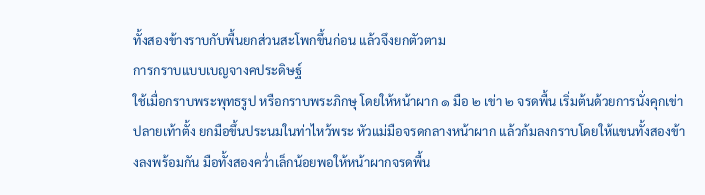ทั้งสองข้างราบกับพื้นยกส่วนสะโพกขึ้นก่อน แล้วจึงยกตัวตาม
การกราบแบบเบญจางคประดิษฐ์
ใช้เมื่อกราบพระพุทธรูป หรือกราบพระภิกษุ โดยให้หน้าผาก ๑ มือ ๒ เข่า ๒ จรดพื้น เริ่มต้นด้วยการนั่งคุกเข่า ปลายเท้าตั้ง ยกมือขึ้นประนมในท่าไหว้พระ หัวแม่มือจรดกลางหน้าผาก แล้วก้มลงกราบโดยให้แขนทั้งสองข้างลงพร้อมกัน มือทั้งสองคว่ำเล็กน้อยพอให้หน้าผากจรดพื้น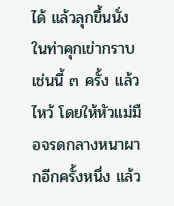ได้ แล้วลุกขึ้นนั่งในท่าคุกเข่ากราบ เช่นนี้ ๓ ครั้ง แล้วไหว้ โดยให้หัวแม่มือจรดกลางหนาผากอีกครั้งหนึ่ง แล้ว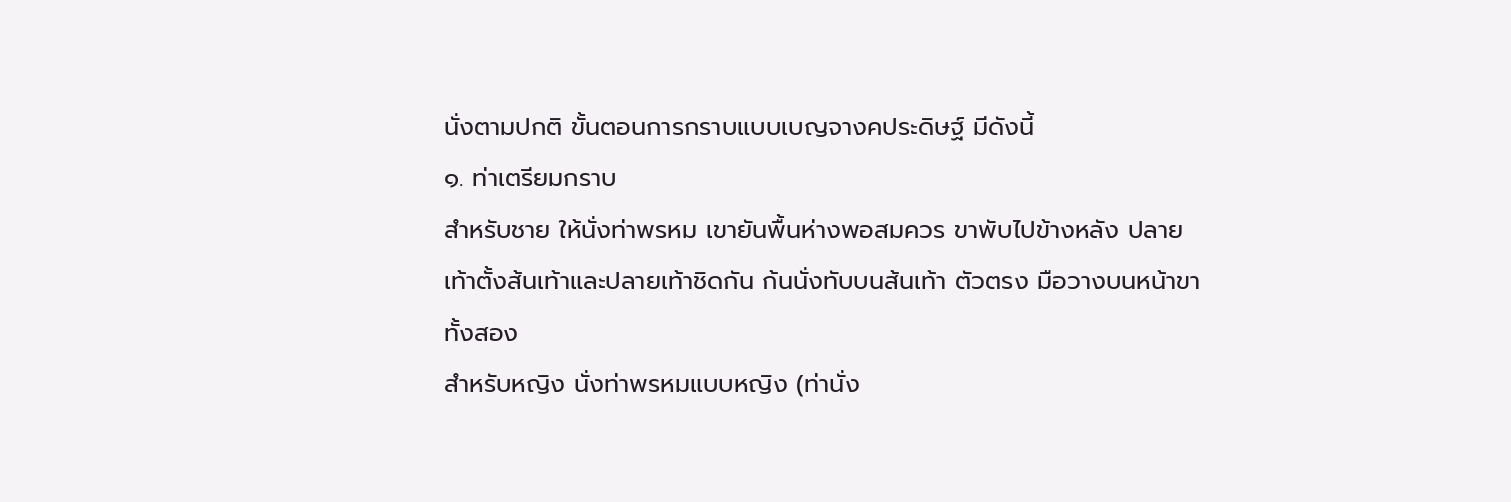นั่งตามปกติ ขั้นตอนการกราบแบบเบญจางคประดิษฐ์ มีดังนี้
๑. ท่าเตรียมกราบ
สำหรับชาย ให้นั่งท่าพรหม เขายันพื้นห่างพอสมควร ขาพับไปข้างหลัง ปลายเท้าตั้งส้นเท้าและปลายเท้าชิดกัน ก้นนั่งทับบนส้นเท้า ตัวตรง มือวางบนหน้าขาทั้งสอง
สำหรับหญิง นั่งท่าพรหมแบบหญิง (ท่านั่ง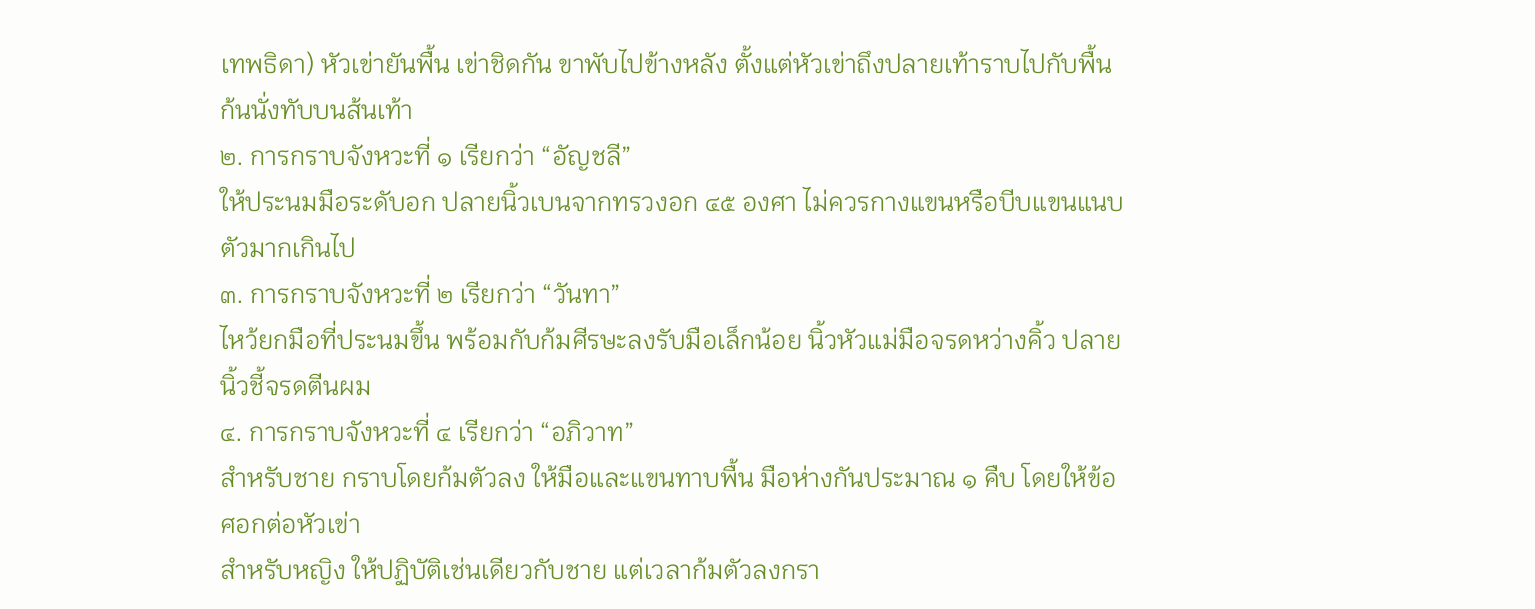เทพธิดา) หัวเข่ายันพื้น เข่าชิดกัน ขาพับไปข้างหลัง ตั้งแต่หัวเข่าถึงปลายเท้าราบไปกับพื้น ก้นนั่งทับบนส้นเท้า
๒. การกราบจังหวะที่ ๑ เรียกว่า “อัญชลี”
ให้ประนมมือระดับอก ปลายนิ้วเบนจากทรวงอก ๔๕ องศา ไม่ควรกางแขนหรือบีบแขนแนบตัวมากเกินไป
๓. การกราบจังหวะที่ ๒ เรียกว่า “วันทา”
ไหว้ยกมือที่ประนมขึ้น พร้อมกับก้มศีรษะลงรับมือเล็กน้อย นิ้วหัวแม่มือจรดหว่างคิ้ว ปลายนิ้วชี้จรดตีนผม
๔. การกราบจังหวะที่ ๔ เรียกว่า “อภิวาท”
สำหรับชาย กราบโดยก้มตัวลง ให้มือและแขนทาบพื้น มือห่างกันประมาณ ๑ คืบ โดยให้ข้อศอกต่อหัวเข่า
สำหรับหญิง ให้ปฏิบัติเช่นเดียวกับชาย แต่เวลาก้มตัวลงกรา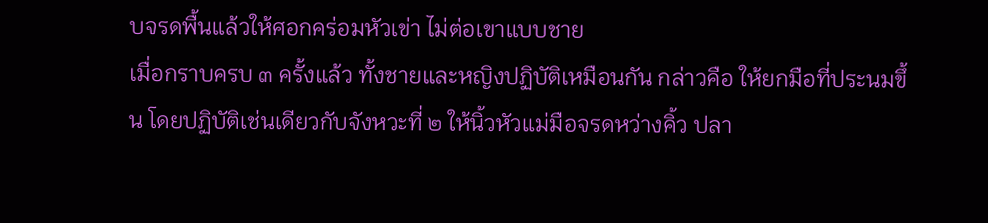บจรดพื้นแล้วให้ศอกคร่อมหัวเข่า ไม่ต่อเขาแบบชาย
เมื่อกราบครบ ๓ ครั้งแล้ว ทั้งชายและหญิงปฏิบัติเหมือนกัน กล่าวคือ ให้ยกมือที่ประนมขึ้น โดยปฏิบัติเช่นเดียวกับจังหวะที่ ๒ ให้นิ้วหัวแม่มือจรดหว่างคิ้ว ปลา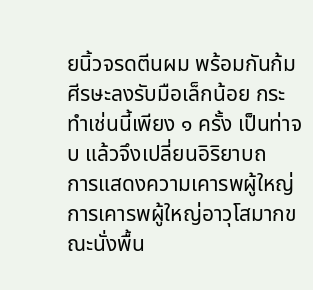ยนิ้วจรดตีนผม พร้อมกันก้มศีรษะลงรับมือเล็กน้อย กระทำเช่นนี้เพียง ๑ ครั้ง เป็นท่าจบ แล้วจึงเปลี่ยนอิริยาบถ
การแสดงความเคารพผู้ใหญ่
การเคารพผู้ใหญ่อาวุโสมากขณะนั่งพื้น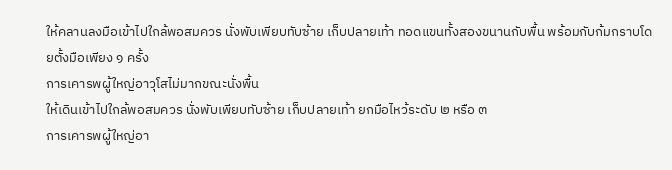ให้คลานลงมือเข้าไปใกล้พอสมควร นั่งพับเพียบทับซ้าย เก็บปลายเท้า ทอดแขนทั้งสองขนานกับพื้น พร้อมกับก้มกราบโดยตั้งมือเพียง ๑ ครั้ง
การเคารพผู้ใหญ่อาวุโสไม่มากขณะนั่งพื้น
ให้เดินเข้าไปใกล้พอสมควร นั่งพับเพียบทับซ้าย เก็บปลายเท้า ยกมือไหว้ระดับ ๒ หรือ ๓
การเคารพผู้ใหญ่อา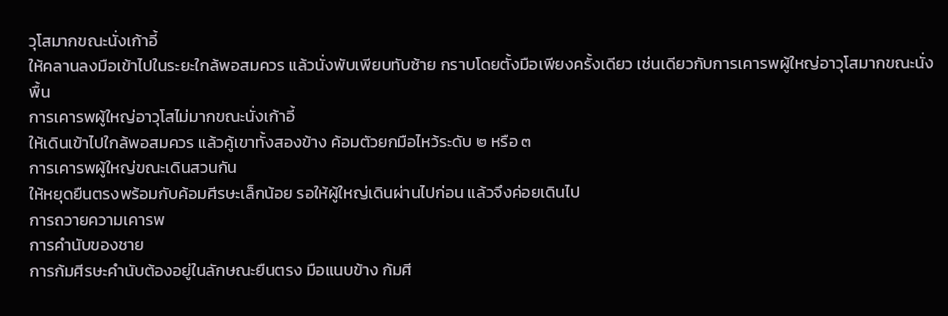วุโสมากขณะนั่งเก้าอี้
ให้คลานลงมือเข้าไปในระยะใกล้พอสมควร แล้วนั่งพับเพียบทับซ้าย กราบโดยตั้งมือเพียงครั้งเดียว เช่นเดียวกับการเคารพผู้ใหญ่อาวุโสมากขณะนั่งพื้น
การเคารพผู้ใหญ่อาวุโสไม่มากขณะนั่งเก้าอี้
ให้เดินเข้าไปใกล้พอสมควร แล้วคู้เขาทั้งสองข้าง ค้อมตัวยกมือไหว้ระดับ ๒ หรือ ๓
การเคารพผู้ใหญ่ขณะเดินสวนกัน
ให้หยุดยืนตรงพร้อมกับค้อมศีรษะเล็กน้อย รอให้ผู้ใหญ่เดินผ่านไปก่อน แล้วจึงค่อยเดินไป
การถวายความเคารพ
การคำนับของชาย
การก้มศีรษะคำนับต้องอยู่ในลักษณะยืนตรง มือแนบข้าง ก้มศี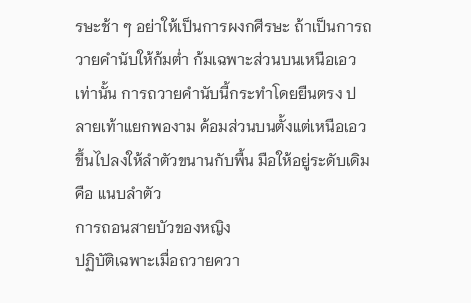รษะช้า ๆ อย่าให้เป็นการผงกศีรษะ ถ้าเป็นการถวายคำนับให้ก้มต่ำ ก้มเฉพาะส่วนบนเหนือเอวเท่านั้น การถวายคำนับนี้กระทำโดยยืนตรง ปลายเท้าแยกพองาม ค้อมส่วนบนตั้งแต่เหนือเอวขึ้นไปลงให้ลำตัวขนานกับพื้น มือให้อยู่ระดับเดิมคือ แนบลำตัว
การถอนสายบัวของหญิง
ปฏิบัติเฉพาะเมื่อถวายควา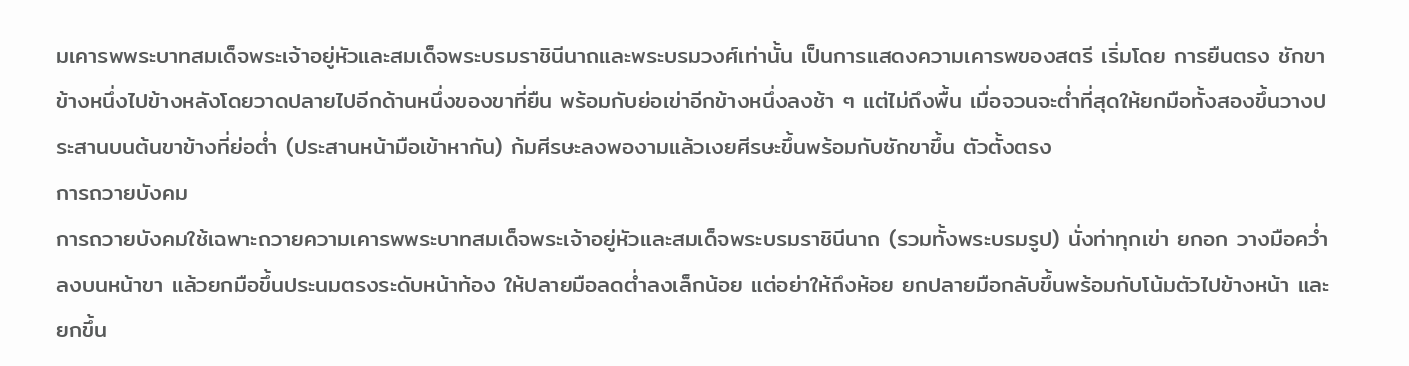มเคารพพระบาทสมเด็จพระเจ้าอยู่หัวและสมเด็จพระบรมราชินีนาถและพระบรมวงศ์เท่านั้น เป็นการแสดงความเคารพของสตรี เริ่มโดย การยืนตรง ชักขาข้างหนึ่งไปข้างหลังโดยวาดปลายไปอีกด้านหนึ่งของขาที่ยืน พร้อมกับย่อเข่าอีกข้างหนึ่งลงช้า ๆ แต่ไม่ถึงพื้น เมื่อจวนจะต่ำที่สุดให้ยกมือทั้งสองขึ้นวางประสานบนต้นขาข้างที่ย่อต่ำ (ประสานหน้ามือเข้าหากัน) ก้มศีรษะลงพองามแล้วเงยศีรษะขึ้นพร้อมกับชักขาขึ้น ตัวตั้งตรง
การถวายบังคม
การถวายบังคมใช้เฉพาะถวายความเคารพพระบาทสมเด็จพระเจ้าอยู่หัวและสมเด็จพระบรมราชินีนาถ (รวมทั้งพระบรมรูป) นั่งท่าทุกเข่า ยกอก วางมือคว่ำลงบนหน้าขา แล้วยกมือขึ้นประนมตรงระดับหน้าท้อง ให้ปลายมือลดต่ำลงเล็กน้อย แต่อย่าให้ถึงห้อย ยกปลายมือกลับขึ้นพร้อมกับโน้มตัวไปข้างหน้า และยกขึ้น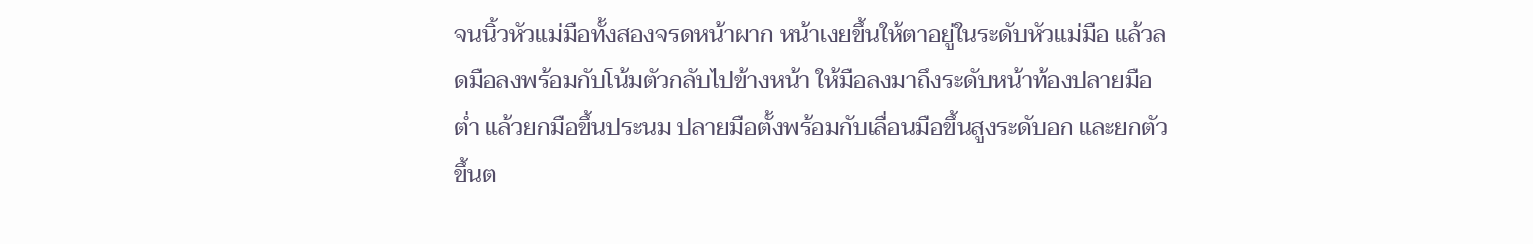จนนิ้วหัวแม่มือทั้งสองจรดหน้าผาก หน้าเงยขึ้นให้ตาอยู่ในระดับหัวแม่มือ แล้วลดมือลงพร้อมกับโน้มตัวกลับไปข้างหน้า ให้มือลงมาถึงระดับหน้าท้องปลายมือต่ำ แล้วยกมือขึ้นประนม ปลายมือตั้งพร้อมกับเลื่อนมือขึ้นสูงระดับอก และยกตัวขึ้นต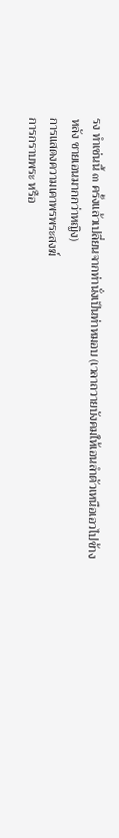รง ทำเช่นนี้ ๓ ครั้งแล้วเปลี่ยนจากท่านั่งเป็นท่าหมอบ (เวลาถวายบังคมให้เอนลำตัวเหนือเอวไปข้างหลัง ชายเอนมากกว่าหญิง)
การแสดงความเคาพรพระสงฆ์
การกราบพระ หรือ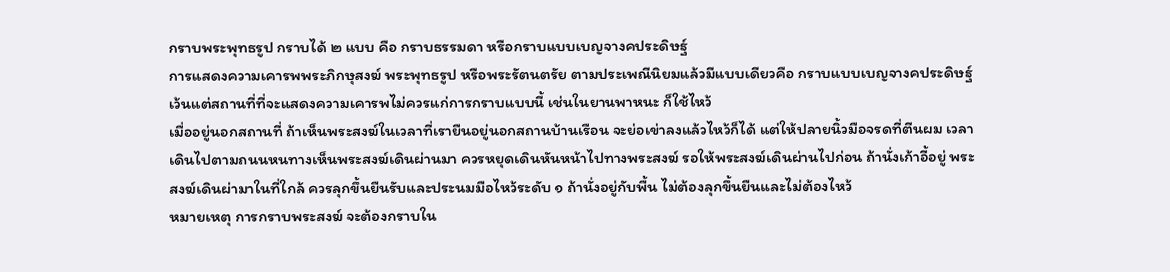กราบพระพุทธรูป กราบได้ ๒ แบบ คือ กราบธรรมดา หรือกราบแบบเบญจางคประดิษฐ์
การแสดงความเคารพพระภิกษุสงฆ์ พระพุทธรูป หรือพระรัตนตรัย ตามประเพณีนิยมแล้วมีแบบเดียวคือ กราบแบบเบญจางคประดิษฐ์ เว้นแต่สถานที่ที่จะแสดงความเคารพไม่ควรแก่การกราบแบบนี้ เช่นในยานพาหนะ ก็ใช้ไหว้
เมื่ออยู่นอกสถานที่ ถ้าเห็นพระสงฆ์ในเวลาที่เรายืนอยู่นอกสถานบ้านเรือน จะย่อเข่าลงแล้วไหว้ก็ได้ แต่ให้ปลายนิ้วมือจรดที่ตีนผม เวลาเดินไปตามถนนหนทางเห็นพระสงฆ์เดินผ่านมา ควรหยุดเดินหันหน้าไปทางพระสงฆ์ รอให้พระสงฆ์เดินผ่านไปก่อน ถ้านั่งเก้าอี้อยู่ พระสงฆ์เดินผ่ามาในที่ใกล้ ควรลุกขึ้นยืนรับและประนมมือไหว้ระดับ ๑ ถ้านั่งอยู่กับพื้น ไม่ต้องลุกขึ้นยืนและไม่ต้องไหว้
หมายเหตุ การกราบพระสงฆ์ จะต้องกราบใน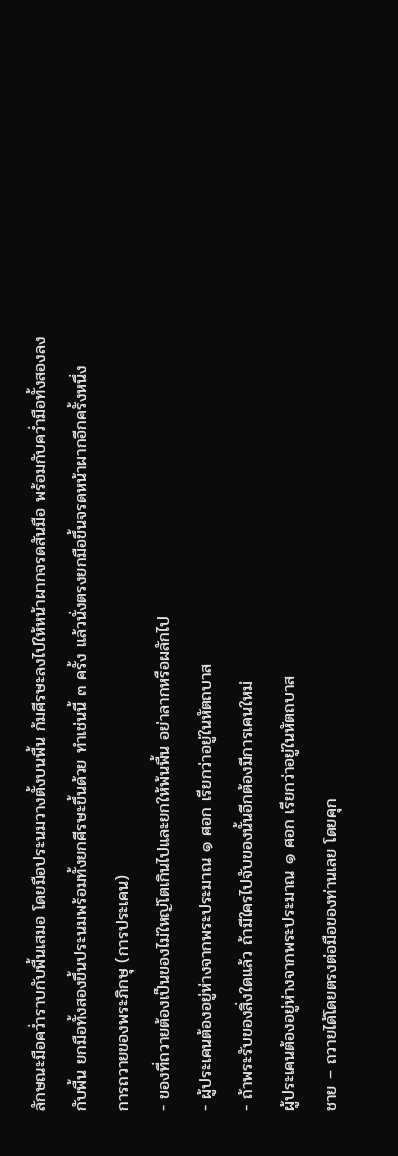ลักษณะมือคว่ำราบกับพื้นเสมอ โดยมือประนมวางตั้งบนพื้น ก้มศีรษะลงไปให้หน้าผากจรดสันมือ พร้อมกับคว่ำมือทั้งสองลงกับพื้น ยกมือทั้งสองขึ้นประนมพร้อมทั้งยกศีรษะขึ้นด้วย ทำเช่นนี้ ๓ ครั้ง แล้วนั่งตรงยกมือขึ้นจรดหน้าผากอีกครั้งหนึ่ง
การถวายของพระภิกษุ (การประเคน)
- ของที่ถวายต้องเป็นของไม่ใหญ่โตเกินไปและยกให้พ้นพื้น อย่าลากหรือผลักไป
- ผู้ประเคนต้องอยู่ห่างจากพระประมาณ ๑ ศอก เรียกว่าอยู่ในหัตถบาส
- ถ้าพระรับของสิ่งใดแล้ว ถ้ามีใครไปจับของนั้นอีกต้องมีการเคนใหม่
ผู้ประเคนต้องอยู่ห่างจากพระประมาณ ๑ ศอก เรียกว่าอยู่ในหัตถบาส
ชาย – ถวายได้โดยตรงต่อมือของท่านเลย โดยคุก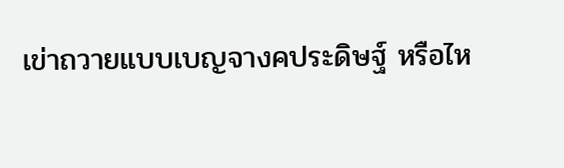เข่าถวายแบบเบญจางคประดิษฐ์ หรือไห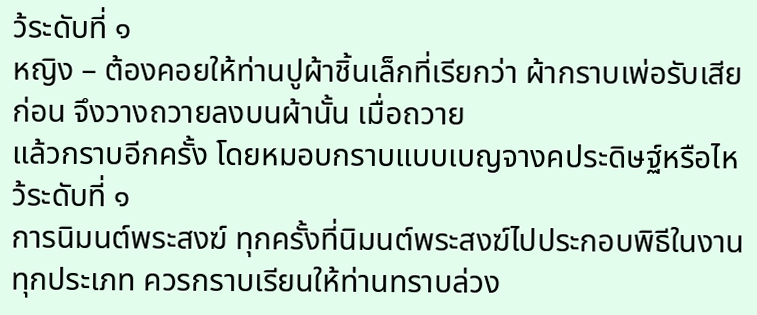ว้ระดับที่ ๑
หญิง – ต้องคอยให้ท่านปูผ้าชิ้นเล็กที่เรียกว่า ผ้ากราบเพ่อรับเสียก่อน จึงวางถวายลงบนผ้านั้น เมื่อถวาย
แล้วกราบอีกครั้ง โดยหมอบกราบแบบเบญจางคประดิษฐ์หรือไหว้ระดับที่ ๑
การนิมนต์พระสงฆ์ ทุกครั้งที่นิมนต์พระสงฆ์ไปประกอบพิธีในงานทุกประเภท ควรกราบเรียนให้ท่านทราบล่วง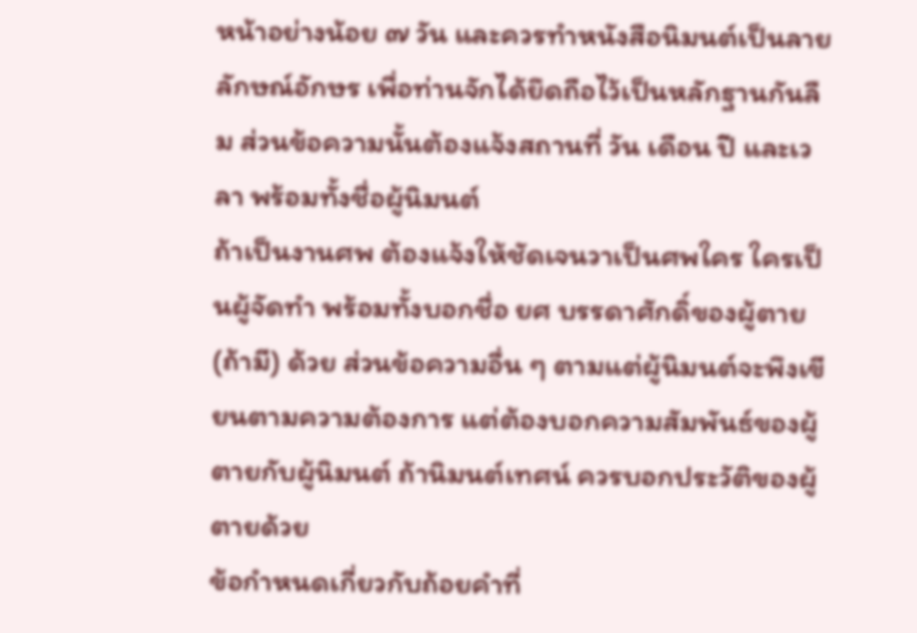หน้าอย่างน้อย ๗ วัน และควรทำหนังสือนิมนต์เป็นลายลักษณ์อักษร เพื่อท่านจักได้ยึดถือไว้เป็นหลักฐานกันลืม ส่วนข้อความนั้นต้องแจ้งสถานที่ วัน เดือน ปี และเวลา พร้อมทั้งชื่อผู้นิมนต์
ถ้าเป็นงานศพ ต้องแจ้งให้ชัดเจนวาเป็นศพใคร ใครเป็นผู้จัดทำ พร้อมทั้งบอกชื่อ ยศ บรรดาศักดิ์ของผู้ตาย (ถ้ามี) ด้วย ส่วนข้อความอื่น ๆ ตามแต่ผู้นิมนต์จะพึงเขียนตามความต้องการ แต่ต้องบอกความสัมพันธ์ของผู้ตายกับผู้นิมนต์ ถ้านิมนต์เทศน์ ควรบอกประวัติของผู้ตายด้วย
ข้อกำหนดเกี่ยวกับถ้อยคำที่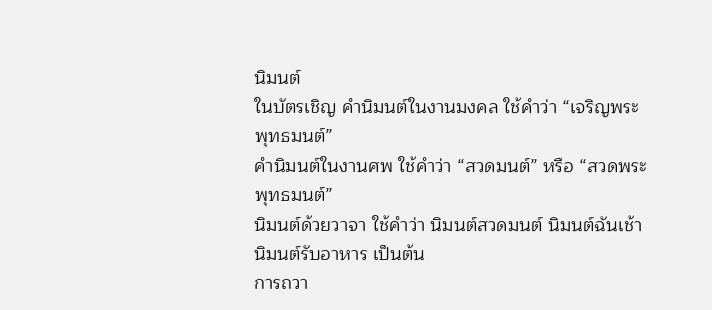นิมนต์
ในบัตรเชิญ คำนิมนต์ในงานมงคล ใช้คำว่า “เจริญพระพุทธมนต์”
คำนิมนต์ในงานศพ ใช้คำว่า “สวดมนต์” หรือ “สวดพระพุทธมนต์”
นิมนต์ด้วยวาจา ใช้คำว่า นิมนต์สวดมนต์ นิมนต์ฉันเช้า นิมนต์รับอาหาร เป็นต้น
การถวา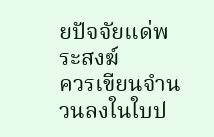ยปัจจัยแด่พระสงฆ์
ควรเขียนจำนวนลงในใบป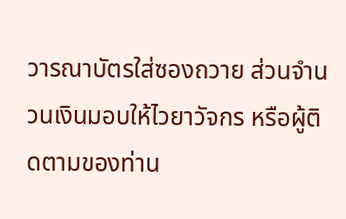วารณาบัตรใส่ซองถวาย ส่วนจำนวนเงินมอบให้ไวยาวัจกร หรือผู้ติดตามของท่าน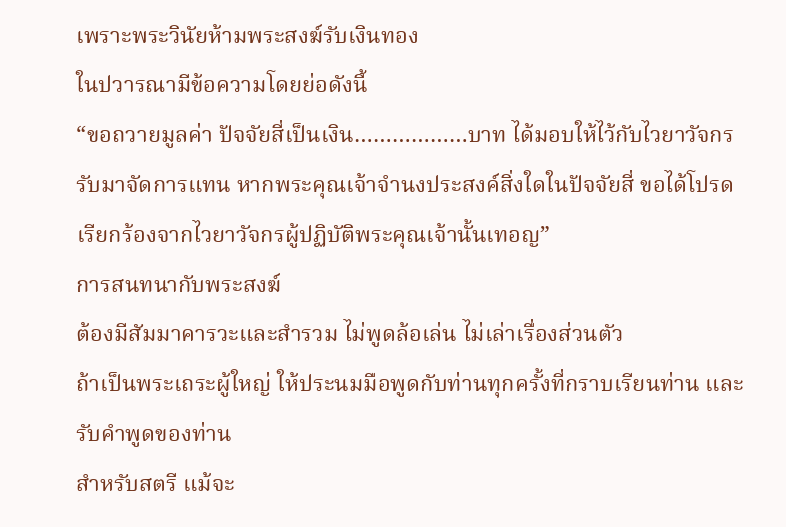เพราะพระวินัยห้ามพระสงฆ์รับเงินทอง
ในปวารณามีข้อความโดยย่อดังนี้
“ขอถวายมูลค่า ปัจจัยสี่เป็นเงิน………………บาท ได้มอบให้ไว้กับไวยาวัจกรรับมาจัดการแทน หากพระคุณเจ้าจำนงประสงค์สิ่งใดในปัจจัยสี่ ขอได้โปรดเรียกร้องจากไวยาวัจกรผู้ปฏิบัติพระคุณเจ้านั้นเทอญ”
การสนทนากับพระสงฆ์
ต้องมีสัมมาคารวะและสำรวม ไม่พูดล้อเล่น ไม่เล่าเรื่องส่วนตัว
ถ้าเป็นพระเถระผู้ใหญ่ ให้ประนมมือพูดกับท่านทุกครั้งที่กราบเรียนท่าน และรับคำพูดของท่าน
สำหรับสตรี แม้จะ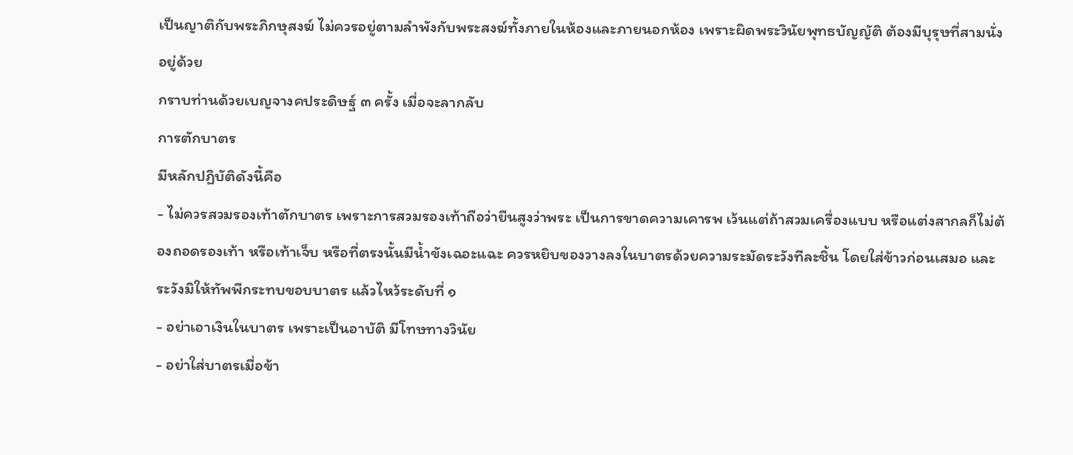เป็นญาติกับพระภิกษุสงฆ์ ไม่ควรอยู่ตามลำพังกับพระสงฆ์ทั้งภายในห้องและภายนอกห้อง เพราะผิดพระวินัยพุทธบัญญัติ ต้องมีบุรุษที่สามนั่งอยู่ด้วย
กราบท่านด้วยเบญจางคประดิษฐ์ ๓ ครั้ง เมื่อจะลากลับ
การตักบาตร
มีหลักปฏิบัติดังนี้คือ
- ไม่ควรสวมรองเท้าตักบาตร เพราะการสวมรองเท้าถือว่ายืนสูงว่าพระ เป็นการขาดความเคารพ เว้นแต่ถ้าสวมเครื่องแบบ หรือแต่งสากลก็ไม่ต้องถอดรองเท้า หรือเท้าเจ็บ หรือที่ตรงนั้นมีน้ำขังเฉอะแฉะ ควรหยิบของวางลงในบาตรด้วยความระมัดระวังทีละชิ้น โดยใส่ข้าวก่อนเสมอ และระวังมิให้ทัพพีกระทบขอบบาตร แล้วไหว้ระดับที่ ๑
- อย่าเอาเงินในบาตร เพราะเป็นอาบัติ มีโทษทางวินัย
- อย่าใส่บาตรเมื่อข้า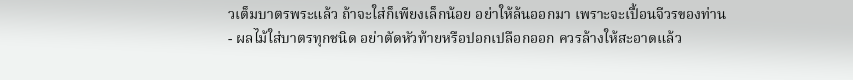วเต็มบาตรพระแล้ว ถ้าจะใส่ก็เพียงเล็กน้อย อย่าให้ล้นออกมา เพราะจะเปื้อนจีวรของท่าน
- ผลไม้ใส่บาตรทุกชนิด อย่าตัดหัวท้ายหรือปอกเปลือกออก ควรล้างให้สะอาดแล้ว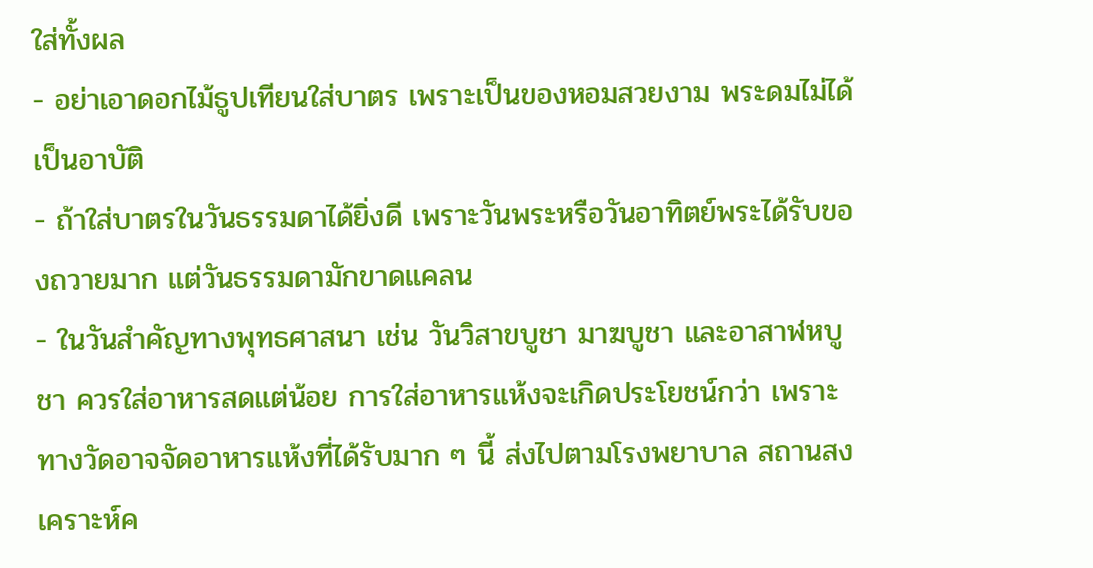ใส่ทั้งผล
- อย่าเอาดอกไม้ธูปเทียนใส่บาตร เพราะเป็นของหอมสวยงาม พระดมไม่ได้เป็นอาบัติ
- ถ้าใส่บาตรในวันธรรมดาได้ยิ่งดี เพราะวันพระหรือวันอาทิตย์พระได้รับของถวายมาก แต่วันธรรมดามักขาดแคลน
- ในวันสำคัญทางพุทธศาสนา เช่น วันวิสาขบูชา มาฆบูชา และอาสาฬหบูชา ควรใส่อาหารสดแต่น้อย การใส่อาหารแห้งจะเกิดประโยชน์กว่า เพราะทางวัดอาจจัดอาหารแห้งที่ได้รับมาก ๆ นี้ ส่งไปตามโรงพยาบาล สถานสงเคราะห์ค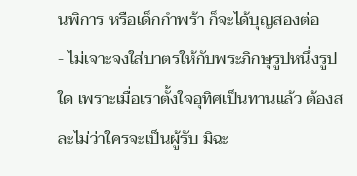นพิการ หรือเด็กกำพร้า ก็จะได้บุญสองต่อ
- ไม่เจาะจงใส่บาตรให้กับพระภิกษุรูปหนึ่งรูปใด เพราะเมื่อเราตั้งใจอุทิศเป็นทานแล้ว ต้องสละไม่ว่าใครจะเป็นผู้รับ มิฉะ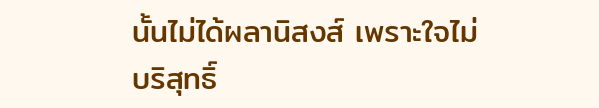นั้นไม่ได้ผลานิสงส์ เพราะใจไม่บริสุทธิ์